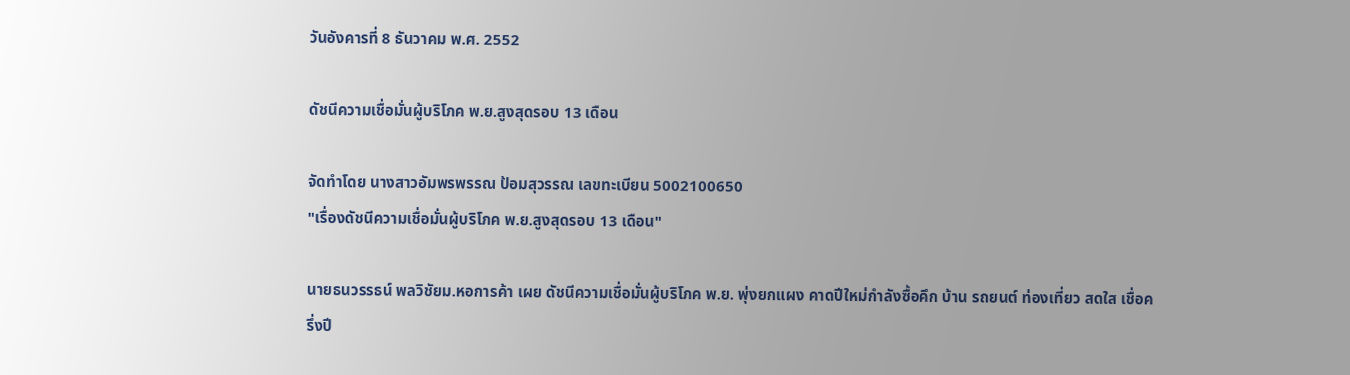วันอังคารที่ 8 ธันวาคม พ.ศ. 2552

ดัชนีความเชื่อมั่นผู้บริโภค พ.ย.สูงสุดรอบ 13 เดือน

จัดทำโดย นางสาวอัมพรพรรณ ป้อมสุวรรณ เลขทะเบียน 5002100650
"เรื่องดัชนีความเชื่อมั่นผู้บริโภค พ.ย.สูงสุดรอบ 13 เดือน"

นายธนวรรธน์ พลวิชัยม.หอการค้า เผย ดัชนีความเชื่อมั่นผู้บริโภค พ.ย. พุ่งยกแผง คาดปีใหม่กำลังซื้อคึก บ้าน รถยนต์ ท่องเที่ยว สดใส เชื่อครึ่งปี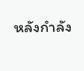หลังกำลัง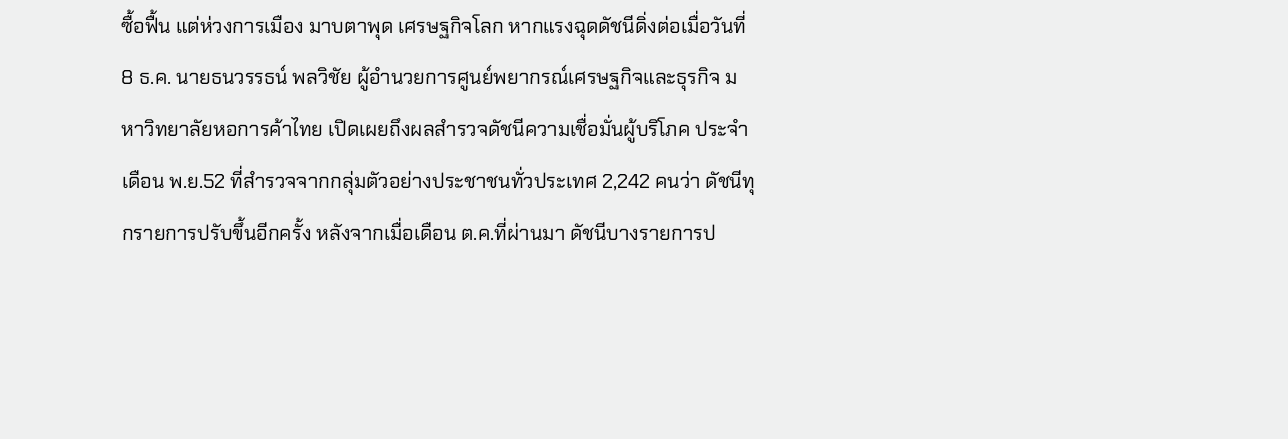ซื้อฟื้น แต่ห่วงการเมือง มาบตาพุด เศรษฐกิจโลก หากแรงฉุดดัชนีดิ่งต่อเมื่อวันที่ 8 ธ.ค. นายธนวรรธน์ พลวิชัย ผู้อำนวยการศูนย์พยากรณ์เศรษฐกิจและธุรกิจ มหาวิทยาลัยหอการค้าไทย เปิดเผยถึงผลสำรวจดัชนีความเชื่อมั่นผู้บริโภค ประจำเดือน พ.ย.52 ที่สำรวจจากกลุ่มตัวอย่างประชาชนทั่วประเทศ 2,242 คนว่า ดัชนีทุกรายการปรับขึ้นอีกครั้ง หลังจากเมื่อเดือน ต.ค.ที่ผ่านมา ดัชนีบางรายการป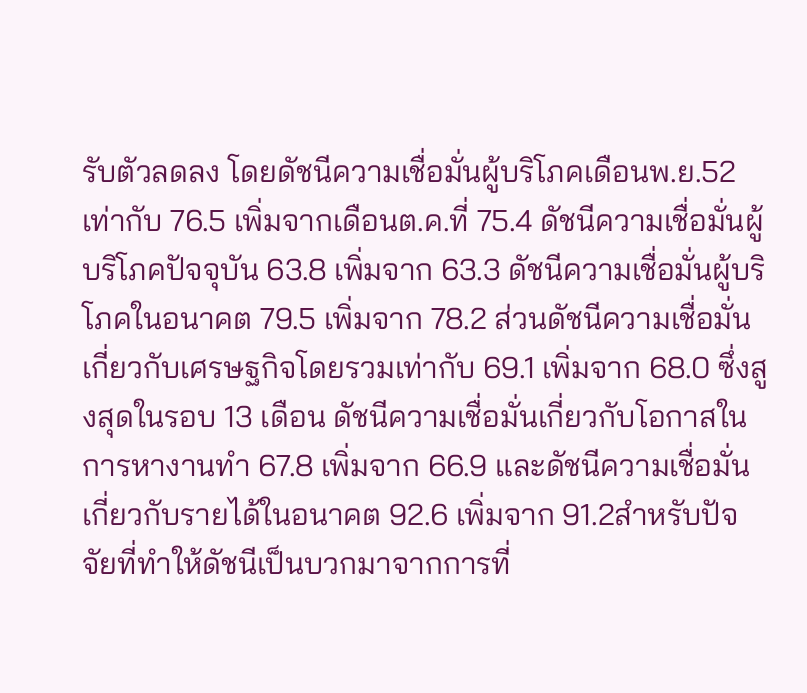รับตัวลดลง โดยดัชนีความเชื่อมั่นผู้บริโภคเดือนพ.ย.52 เท่ากับ 76.5 เพิ่มจากเดือนต.ค.ที่ 75.4 ดัชนีความเชื่อมั่นผู้บริโภคปัจจุบัน 63.8 เพิ่มจาก 63.3 ดัชนีความเชื่อมั่นผู้บริโภคในอนาคต 79.5 เพิ่มจาก 78.2 ส่วนดัชนีความเชื่อมั่นเกี่ยวกับเศรษฐกิจโดยรวมเท่ากับ 69.1 เพิ่มจาก 68.0 ซึ่งสูงสุดในรอบ 13 เดือน ดัชนีความเชื่อมั่นเกี่ยวกับโอกาสในการหางานทำ 67.8 เพิ่มจาก 66.9 และดัชนีความเชื่อมั่นเกี่ยวกับรายได้ในอนาคต 92.6 เพิ่มจาก 91.2สำหรับปัจจัยที่ทำให้ดัชนีเป็นบวกมาจากการที่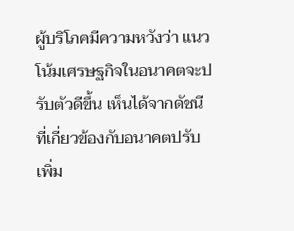ผู้บริโภคมีความหวังว่า แนวโน้มเศรษฐกิจในอนาคตจะปรับตัวดีขึ้น เห็นได้จากดัชนีที่เกี่ยวข้องกับอนาคตปรับเพิ่ม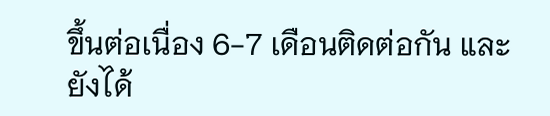ขึ้นต่อเนื่อง 6-7 เดือนติดต่อกัน และยังได้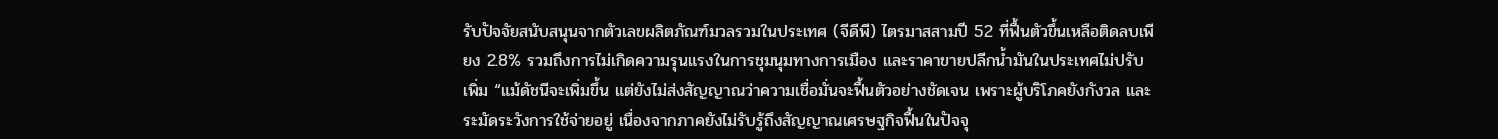รับปัจจัยสนับสนุนจากตัวเลขผลิตภัณฑ์มวลรวมในประเทศ (จีดีพี) ไตรมาสสามปี 52 ที่ฟื้นตัวขึ้นเหลือติดลบเพียง 2.8% รวมถึงการไม่เกิดความรุนแรงในการชุมนุมทางการเมือง และราคาขายปลีกน้ำมันในประเทศไม่ปรับเพิ่ม “แม้ดัชนีจะเพิ่มขึ้น แต่ยังไม่ส่งสัญญาณว่าความเชื่อมั่นจะฟื้นตัวอย่างชัดเจน เพราะผู้บริโภคยังกังวล และระมัดระวังการใช้จ่ายอยู่ เนื่องจากภาคยังไม่รับรู้ถึงสัญญาณเศรษฐกิจฟื้นในปัจจุ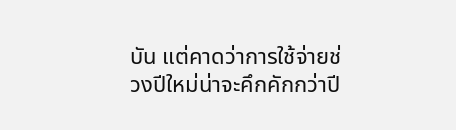บัน แต่คาดว่าการใช้จ่ายช่วงปีใหม่น่าจะคึกคักกว่าปี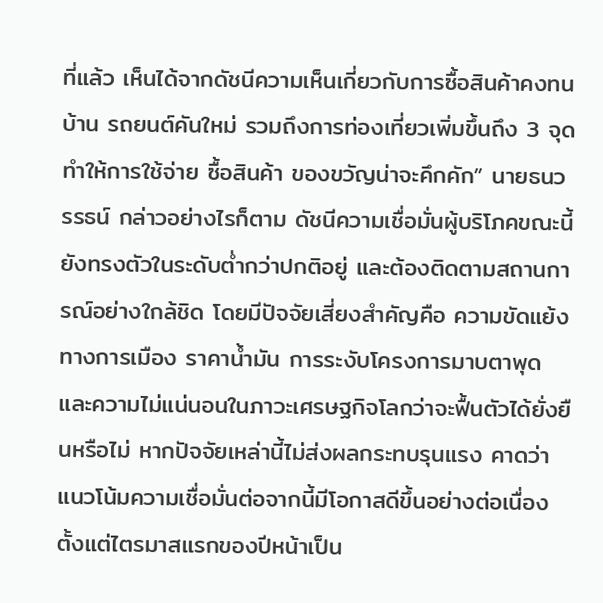ที่แล้ว เห็นได้จากดัชนีความเห็นเกี่ยวกับการซื้อสินค้าคงทน บ้าน รถยนต์คันใหม่ รวมถึงการท่องเที่ยวเพิ่มขึ้นถึง 3 จุด ทำให้การใช้จ่าย ซื้อสินค้า ของขวัญน่าจะคึกคัก” นายธนวรรธน์ กล่าวอย่างไรก็ตาม ดัชนีความเชื่อมั่นผู้บริโภคขณะนี้ยังทรงตัวในระดับต่ำกว่าปกติอยู่ และต้องติดตามสถานการณ์อย่างใกล้ชิด โดยมีปัจจัยเสี่ยงสำคัญคือ ความขัดแย้งทางการเมือง ราคาน้ำมัน การระงับโครงการมาบตาพุด และความไม่แน่นอนในภาวะเศรษฐกิจโลกว่าจะฟื้นตัวได้ยั่งยืนหรือไม่ หากปัจจัยเหล่านี้ไม่ส่งผลกระทบรุนแรง คาดว่าแนวโน้มความเชื่อมั่นต่อจากนี้มีโอกาสดีขึ้นอย่างต่อเนื่อง ตั้งแต่ไตรมาสแรกของปีหน้าเป็น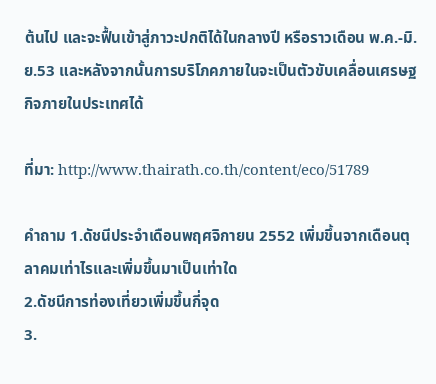ต้นไป และจะฟื้นเข้าสู่ภาวะปกติได้ในกลางปี หรือราวเดือน พ.ค.-มิ.ย.53 และหลังจากนั้นการบริโภคภายในจะเป็นตัวขับเคลื่อนเศรษฐกิจภายในประเทศได้

ที่มา: http://www.thairath.co.th/content/eco/51789

คำถาม 1.ดัชนีประจำเดือนพฤศจิกายน 2552 เพิ่มขึ้นจากเดือนตุลาคมเท่าไรและเพิ่มขึ้นมาเป็นเท่าใด
2.ดัชนีการท่องเที่ยวเพิ่มขึ้นกี่จุด
3.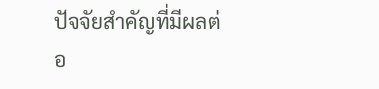ปัจจัยสำคัญที่มีผลต่อ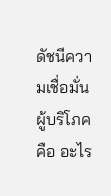ดัชนีความเชื่อมั่นผู้บริโภคคือ อะไร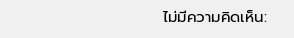ไม่มีความคิดเห็น: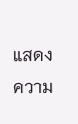แสดงความ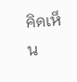คิดเห็น